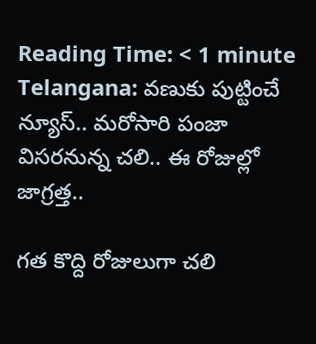Reading Time: < 1 minute
Telangana: వణుకు పుట్టించే న్యూస్.. మరోసారి పంజా విసరనున్న చలి.. ఈ రోజుల్లో జాగ్రత్త..

గత కొద్ది రోజులుగా చలి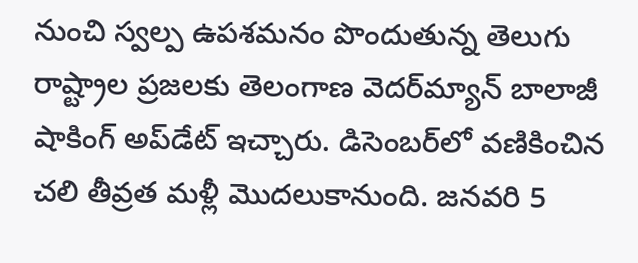నుంచి స్వల్ప ఉపశమనం పొందుతున్న తెలుగు రాష్ట్రాల ప్రజలకు తెలంగాణ వెదర్‌మ్యాన్ బాలాజీ షాకింగ్ అప్‌డేట్ ఇచ్చారు. డిసెంబర్‌లో వణికించిన చలి తీవ్రత మళ్లీ మొదలుకానుంది. జనవరి 5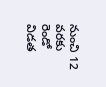నుంచి 12 వరకు రెండో విడత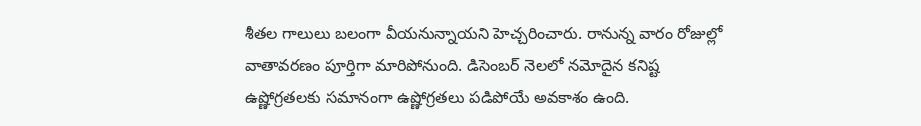శీతల గాలులు బలంగా వీయనున్నాయని హెచ్చరించారు. రానున్న వారం రోజుల్లో వాతావరణం పూర్తిగా మారిపోనుంది. డిసెంబర్ నెలలో నమోదైన కనిష్ట ఉష్ణోగ్రతలకు సమానంగా ఉష్ణోగ్రతలు పడిపోయే అవకాశం ఉంది.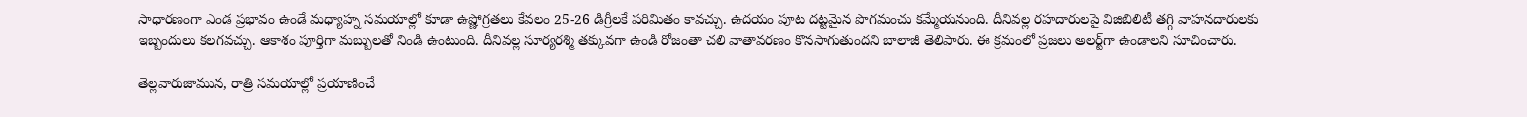సాధారణంగా ఎండ ప్రభావం ఉండే మధ్యాహ్న సమయాల్లో కూడా ఉష్ణోగ్రతలు కేవలం 25-26 డిగ్రీలకే పరిమితం కావచ్చు. ఉదయం పూట దట్టమైన పొగమంచు కమ్మేయనుంది. దీనివల్ల రహదారులపై విజిబిలిటీ తగ్గి వాహనదారులకు ఇబ్బందులు కలగవచ్చు. ఆకాశం పూర్తిగా మబ్బులతో నిండి ఉంటుంది. దీనివల్ల సూర్యరశ్మి తక్కువగా ఉండి రోజంతా చలి వాతావరణం కొనసాగుతుందని బాలాజీ తెలిపారు. ఈ క్రమంలో ప్రజలు అలర్ట్‌గా ఉండాలని సూచించారు.

తెల్లవారుజామున, రాత్రి సమయాల్లో ప్రయాణించే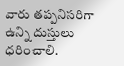వారు తప్పనిసరిగా ఉన్ని దుస్తులు ధరించాలి.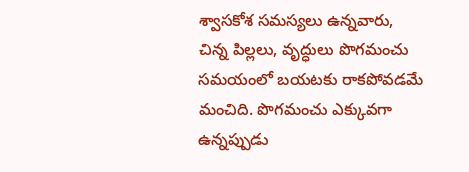శ్వాసకోశ సమస్యలు ఉన్నవారు, చిన్న పిల్లలు, వృద్ధులు పొగమంచు సమయంలో బయటకు రాకపోవడమే మంచిది. పొగమంచు ఎక్కువగా ఉన్నప్పుడు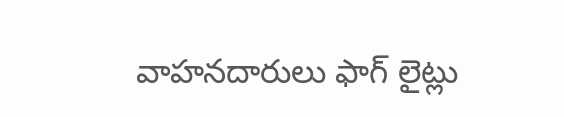వాహనదారులు ఫాగ్ లైట్లు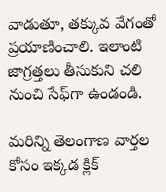వాడుతూ, తక్కువ వేగంతో ప్రయాణించాలి. ఇలాంటి జాగ్రత్తలు తీసుకుని చలి నుంచి సేఫ్‌గా ఉండండి.

మరిన్ని తెలంగాణ వార్తల కోసం ఇక్కడ క్లిక్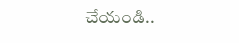చేయండి..